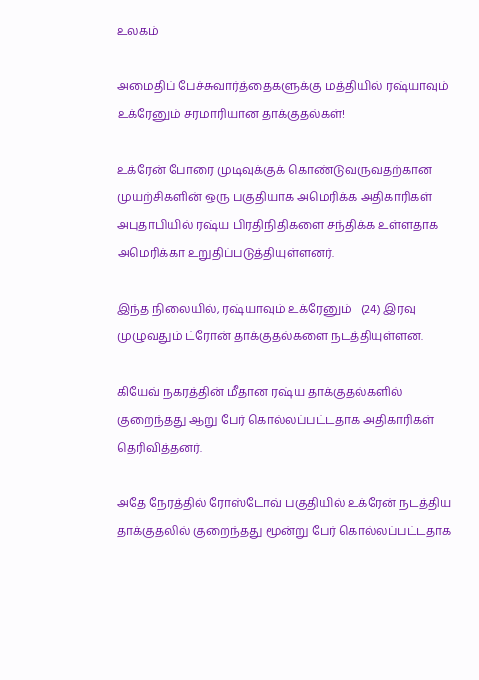உலகம்

அமைதிப் பேச்சுவார்த்தைகளுக்கு மத்தியில் ரஷ்யாவும் உக்ரேனும் சரமாரியான தாக்குதல்கள்!

உக்ரேன் போரை முடிவுக்குக் கொண்டுவருவதற்கான முயற்சிகளின் ஒரு பகுதியாக அமெரிக்க அதிகாரிகள் அபுதாபியில் ரஷ்ய பிரதிநிதிகளை சந்திக்க உள்ளதாக அமெரிக்கா உறுதிப்படுத்தியுள்ளனர்.

இந்த நிலையில், ரஷ்யாவும் உக்ரேனும்   (24) இரவு முழுவதும் ட்ரோன் தாக்குதல்களை நடத்தியுள்ளன.

கியேவ் நகரத்தின் மீதான ரஷ்ய தாக்குதல்களில் குறைந்தது ஆறு பேர் கொல்லப்பட்டதாக அதிகாரிகள் தெரிவித்தனர்.

அதே நேரத்தில் ரோஸ்டோவ் பகுதியில் உக்ரேன் நடத்திய தாக்குதலில் குறைந்தது மூன்று பேர் கொல்லப்பட்டதாக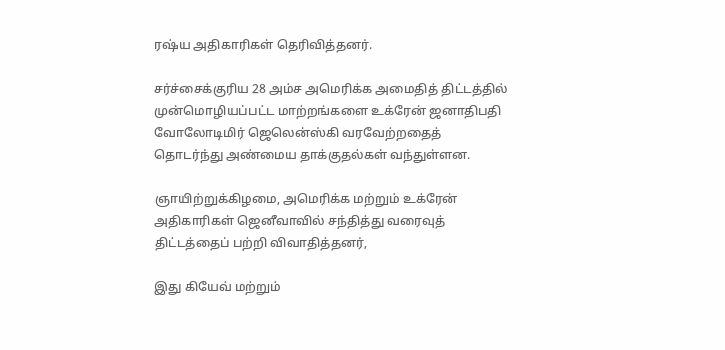ரஷ்ய அதிகாரிகள் தெரிவித்தனர்.

சர்ச்சைக்குரிய 28 அம்ச அமெரிக்க அமைதித் திட்டத்தில் முன்மொழியப்பட்ட மாற்றங்களை உக்ரேன் ஜனாதிபதி வோலோடிமிர் ஜெலென்ஸ்கி வரவேற்றதைத் தொடர்ந்து அண்மைய தாக்குதல்கள் வந்துள்ளன.

ஞாயிற்றுக்கிழமை, அமெரிக்க மற்றும் உக்ரேன் அதிகாரிகள் ஜெனீவாவில் சந்தித்து வரைவுத் திட்டத்தைப் பற்றி விவாதித்தனர்,

இது கியேவ் மற்றும்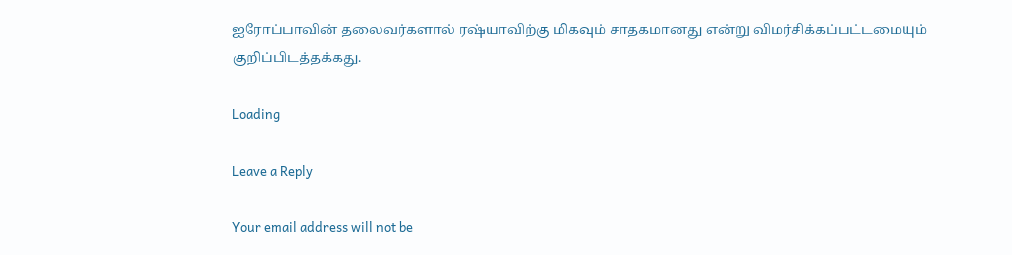ஐரோப்பாவின் தலைவர்களால் ரஷ்யாவிற்கு மிகவும் சாதகமானது என்று விமர்சிக்கப்பட்டமையும் குறிப்பிடத்தக்கது.

Loading

Leave a Reply

Your email address will not be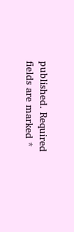published. Required fields are marked *